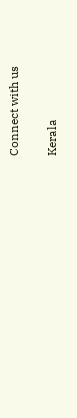Connect with us

Kerala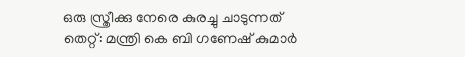ഒരു സ്ത്രീക്കു നേരെ കുരച്ചു ചാടുന്നത് തെറ്റ്: മന്ത്രി കെ ബി ഗണേഷ് കുമാര്‍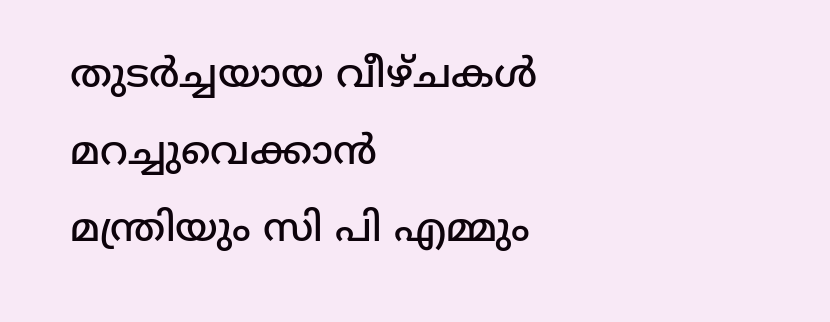തുടര്‍ച്ചയായ വീഴ്ചകള്‍ മറച്ചുവെക്കാന്‍ മന്ത്രിയും സി പി എമ്മും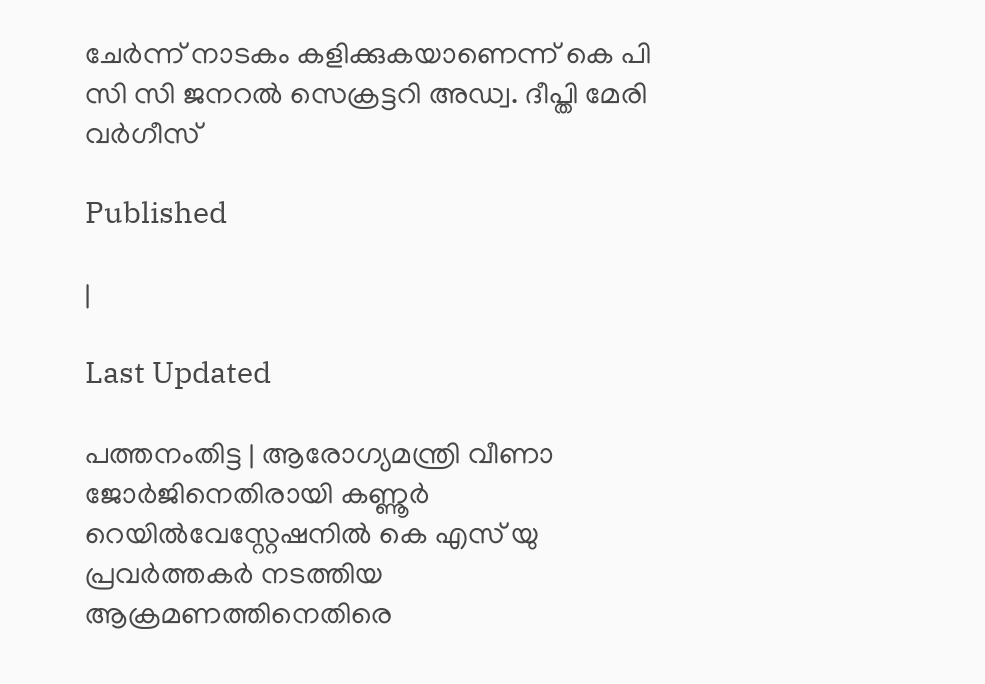ചേര്‍ന്ന് നാടകം കളിക്കുകയാണെന്ന് കെ പി സി സി ജനറല്‍ സെക്രട്ടറി അഡ്വ. ദീപ്തി മേരി വര്‍ഗീസ്

Published

|

Last Updated

പത്തനംതിട്ട | ആരോഗ്യമന്ത്രി വീണാ ജോര്‍ജിനെതിരായി കണ്ണൂര്‍ റെയില്‍വേസ്റ്റേഷനില്‍ കെ എസ് യു പ്രവര്‍ത്തകര്‍ നടത്തിയ ആക്രമണത്തിനെതിരെ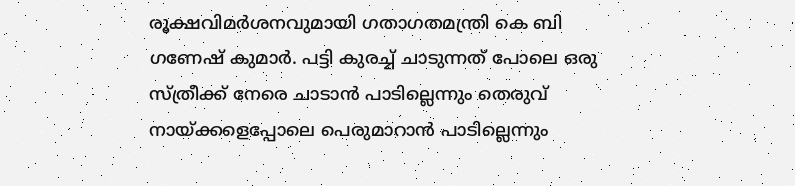രൂക്ഷവിമര്‍ശനവുമായി ഗതാഗതമന്ത്രി കെ ബി ഗണേഷ് കുമാര്‍. പട്ടി കുരച്ച് ചാടുന്നത് പോലെ ഒരു സ്ത്രീക്ക് നേരെ ചാടാന്‍ പാടില്ലെന്നും തെരുവ് നായ്ക്കളെപ്പോലെ പെരുമാറാന്‍ പാടില്ലെന്നും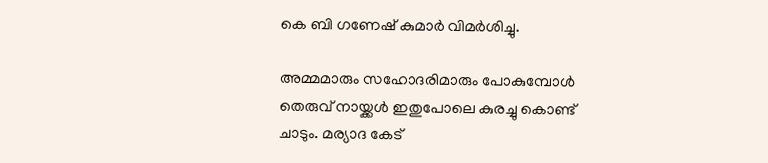കെ ബി ഗണേഷ് കുമാര്‍ വിമര്‍ശിച്ചു.

അമ്മമാരും സഹോദരിമാരും പോകുമ്പോള്‍ തെരുവ് നായ്ക്കള്‍ ഇതുപോലെ കുരച്ചു കൊണ്ട് ചാടും. മര്യാദ കേട്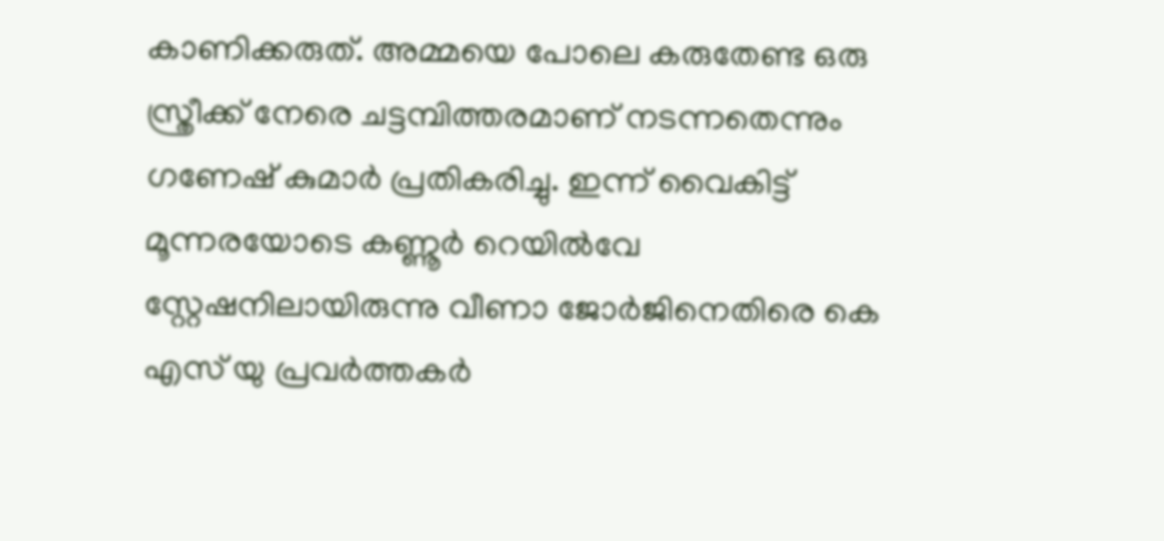കാണിക്കരുത്. അമ്മയെ പോലെ കരുതേണ്ട ഒരു സ്ത്രീക്ക് നേരെ ചട്ടമ്പിത്തരമാണ് നടന്നതെന്നും ഗണേഷ് കുമാര്‍ പ്രതികരിച്ചു. ഇന്ന് വൈകിട്ട് മൂന്നരയോടെ കണ്ണൂര്‍ റെയില്‍വേ സ്റ്റേഷനിലായിരുന്നു വീണാ ജോര്‍ജിനെതിരെ കെ എസ് യു പ്രവര്‍ത്തകര്‍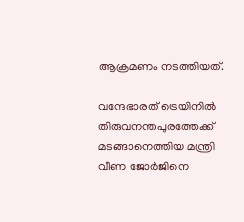ആക്രമണം നടത്തിയത്.

വന്ദേഭാരത് ട്രെയിനില്‍ തിരുവനന്തപുരത്തേക്ക് മടങ്ങാനെത്തിയ മന്ത്രി വീണ ജോര്‍ജിനെ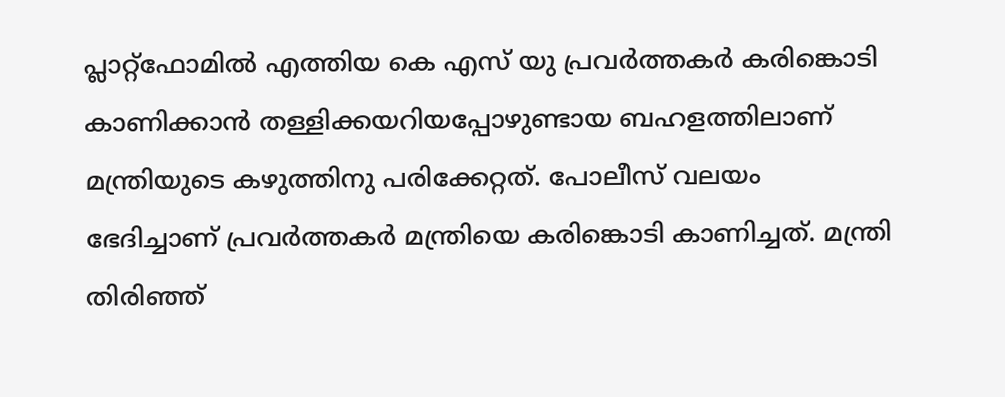പ്ലാറ്റ്‌ഫോമില്‍ എത്തിയ കെ എസ് യു പ്രവര്‍ത്തകര്‍ കരിങ്കൊടി കാണിക്കാന്‍ തള്ളിക്കയറിയപ്പോഴുണ്ടായ ബഹളത്തിലാണ് മന്ത്രിയുടെ കഴുത്തിനു പരിക്കേറ്റത്. പോലീസ് വലയം ഭേദിച്ചാണ് പ്രവര്‍ത്തകര്‍ മന്ത്രിയെ കരിങ്കൊടി കാണിച്ചത്. മന്ത്രി തിരിഞ്ഞ്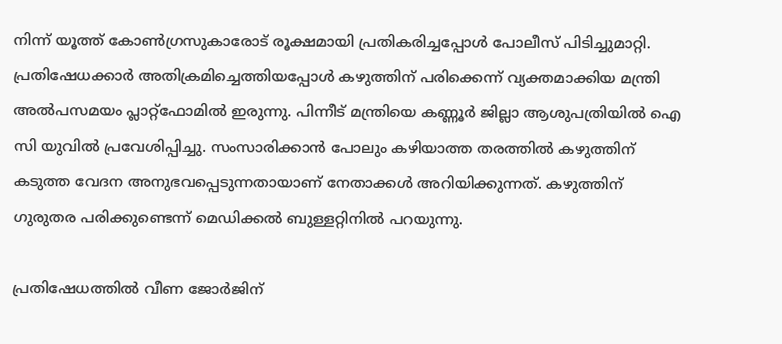നിന്ന് യൂത്ത് കോണ്‍ഗ്രസുകാരോട് രൂക്ഷമായി പ്രതികരിച്ചപ്പോള്‍ പോലീസ് പിടിച്ചുമാറ്റി. പ്രതിഷേധക്കാര്‍ അതിക്രമിച്ചെത്തിയപ്പോള്‍ കഴുത്തിന് പരിക്കെന്ന് വ്യക്തമാക്കിയ മന്ത്രി അല്‍പസമയം പ്ലാറ്റ്‌ഫോമില്‍ ഇരുന്നു. പിന്നീട് മന്ത്രിയെ കണ്ണൂര്‍ ജില്ലാ ആശുപത്രിയില്‍ ഐ സി യുവില്‍ പ്രവേശിപ്പിച്ചു. സംസാരിക്കാന്‍ പോലും കഴിയാത്ത തരത്തില്‍ കഴുത്തിന് കടുത്ത വേദന അനുഭവപ്പെടുന്നതായാണ് നേതാക്കള്‍ അറിയിക്കുന്നത്. കഴുത്തിന് ഗുരുതര പരിക്കുണ്ടെന്ന് മെഡിക്കല്‍ ബുള്ളറ്റിനില്‍ പറയുന്നു.

പ്രതിഷേധത്തില്‍ വീണ ജോര്‍ജിന്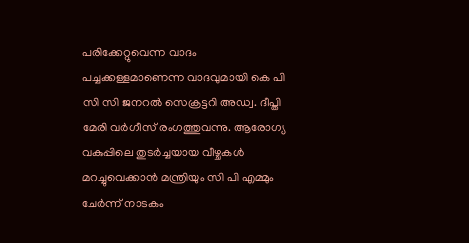പരിക്കേറ്റുവെന്ന വാദം പച്ചക്കള്ളമാണെന്ന വാദവുമായി കെ പി സി സി ജനറല്‍ സെക്രട്ടറി അഡ്വ. ദീപ്തി മേരി വര്‍ഗീസ് രംഗത്തുവന്നു. ആരോഗ്യ വകുപ്പിലെ തുടര്‍ച്ചയായ വീഴ്ചകള്‍ മറച്ചുവെക്കാന്‍ മന്ത്രിയും സി പി എമ്മും ചേര്‍ന്ന് നാടകം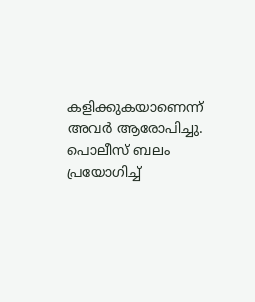കളിക്കുകയാണെന്ന് അവര്‍ ആരോപിച്ചു. പൊലീസ് ബലം പ്രയോഗിച്ച്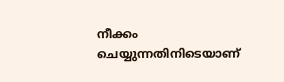നീക്കം ചെയ്യുന്നതിനിടെയാണ്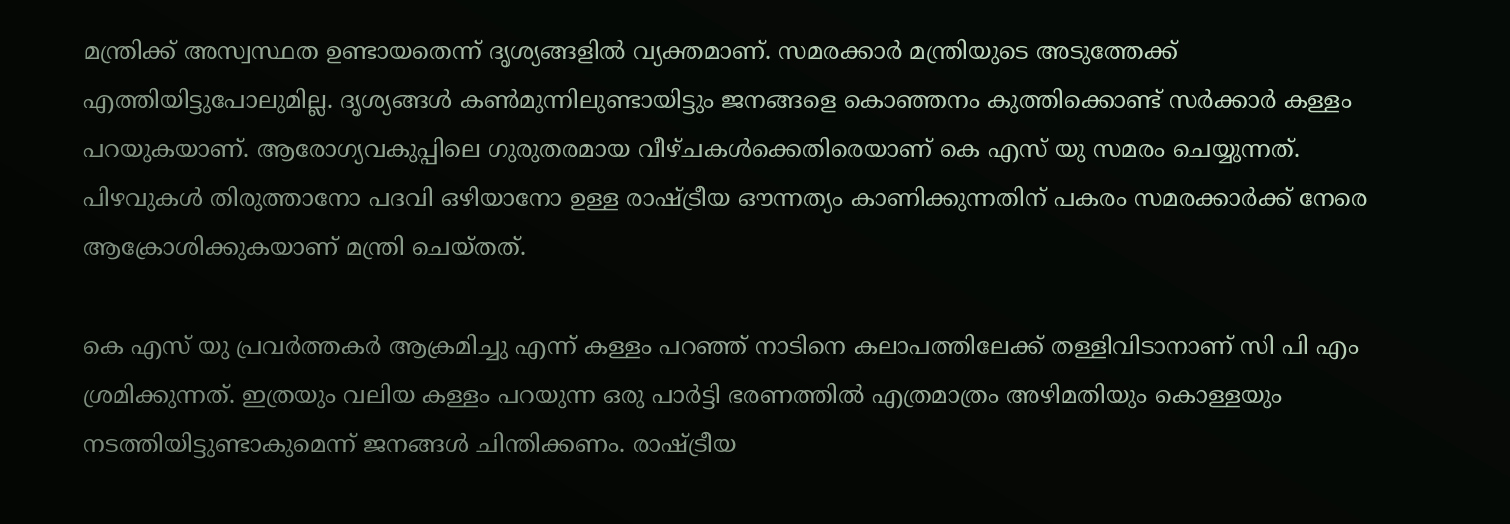മന്ത്രിക്ക് അസ്വസ്ഥത ഉണ്ടായതെന്ന് ദൃശ്യങ്ങളില്‍ വ്യക്തമാണ്. സമരക്കാര്‍ മന്ത്രിയുടെ അടുത്തേക്ക് എത്തിയിട്ടുപോലുമില്ല. ദൃശ്യങ്ങള്‍ കണ്‍മുന്നിലുണ്ടായിട്ടും ജനങ്ങളെ കൊഞ്ഞനം കുത്തിക്കൊണ്ട് സര്‍ക്കാര്‍ കള്ളം പറയുകയാണ്. ആരോഗ്യവകുപ്പിലെ ഗുരുതരമായ വീഴ്ചകള്‍ക്കെതിരെയാണ് കെ എസ് യു സമരം ചെയ്യുന്നത്. പിഴവുകള്‍ തിരുത്താനോ പദവി ഒഴിയാനോ ഉള്ള രാഷ്ട്രീയ ഔന്നത്യം കാണിക്കുന്നതിന് പകരം സമരക്കാര്‍ക്ക് നേരെ ആക്രോശിക്കുകയാണ് മന്ത്രി ചെയ്തത്.

കെ എസ് യു പ്രവര്‍ത്തകര്‍ ആക്രമിച്ചു എന്ന് കള്ളം പറഞ്ഞ് നാടിനെ കലാപത്തിലേക്ക് തള്ളിവിടാനാണ് സി പി എം ശ്രമിക്കുന്നത്. ഇത്രയും വലിയ കള്ളം പറയുന്ന ഒരു പാര്‍ട്ടി ഭരണത്തില്‍ എത്രമാത്രം അഴിമതിയും കൊള്ളയും നടത്തിയിട്ടുണ്ടാകുമെന്ന് ജനങ്ങള്‍ ചിന്തിക്കണം. രാഷ്ട്രീയ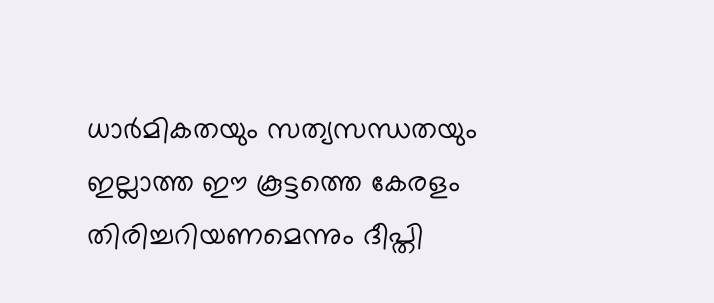ധാര്‍മികതയും സത്യസന്ധതയും ഇല്ലാത്ത ഈ കൂട്ടത്തെ കേരളം തിരിച്ചറിയണമെന്നും ദീപ്തി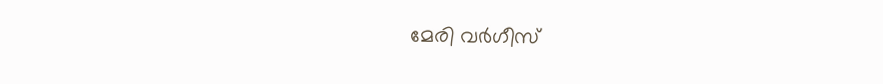മേരി വര്‍ഗീസ്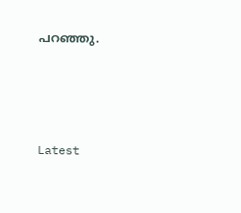പറഞ്ഞു.





Latest